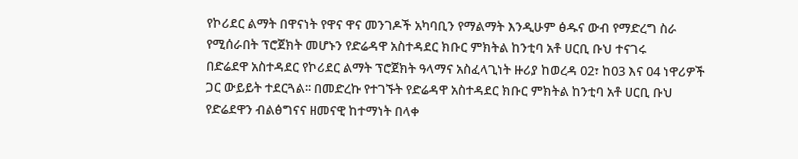የኮሪደር ልማት በዋናነት የዋና ዋና መንገዶች አካባቢን የማልማት እንዲሁም ፅዱና ውብ የማድረግ ስራ የሚሰራበት ፕሮጀክት መሆኑን የድሬዳዋ አስተዳደር ክቡር ምክትል ከንቲባ አቶ ሀርቢ ቡህ ተናገሩ
በድሬደዋ አስተዳደር የኮሪደር ልማት ፕሮጀክት ዓላማና አስፈላጊነት ዙሪያ ከወረዳ 02፣ ከ03 እና 04 ነዋሪዎች ጋር ውይይት ተደርጓል፡፡ በመድረኩ የተገኙት የድሬዳዋ አስተዳደር ክቡር ምክትል ከንቲባ አቶ ሀርቢ ቡህ የድሬደዋን ብልፅግናና ዘመናዊ ከተማነት በላቀ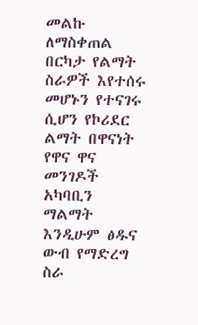መልኩ ለማስቀጠል በርካታ የልማት ስራዎች እየተሰሩ መሆኑን የተናገሩ ሲሆን የኮሪደር ልማት በዋናነት የዋና ዋና መንገዶች አካባቢን ማልማት እንዲሁም ፅዱና ውብ የማድረግ ስራ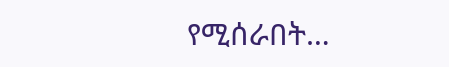የሚሰራበት…